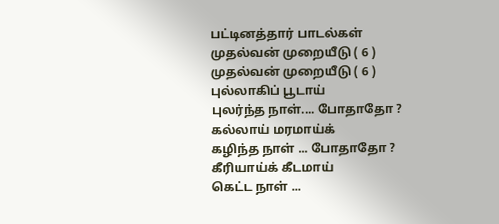பட்டினத்தார் பாடல்கள்
முதல்வன் முறையீடு ( 6 )
முதல்வன் முறையீடு ( 6 )
புல்லாகிப் பூடாய்
புலர்ந்த நாள்.... போதாதோ ?
கல்லாய் மரமாய்க்
கழிந்த நாள் ... போதாதோ ?
கீரியாய்க் கீடமாய்
கெட்ட நாள் ...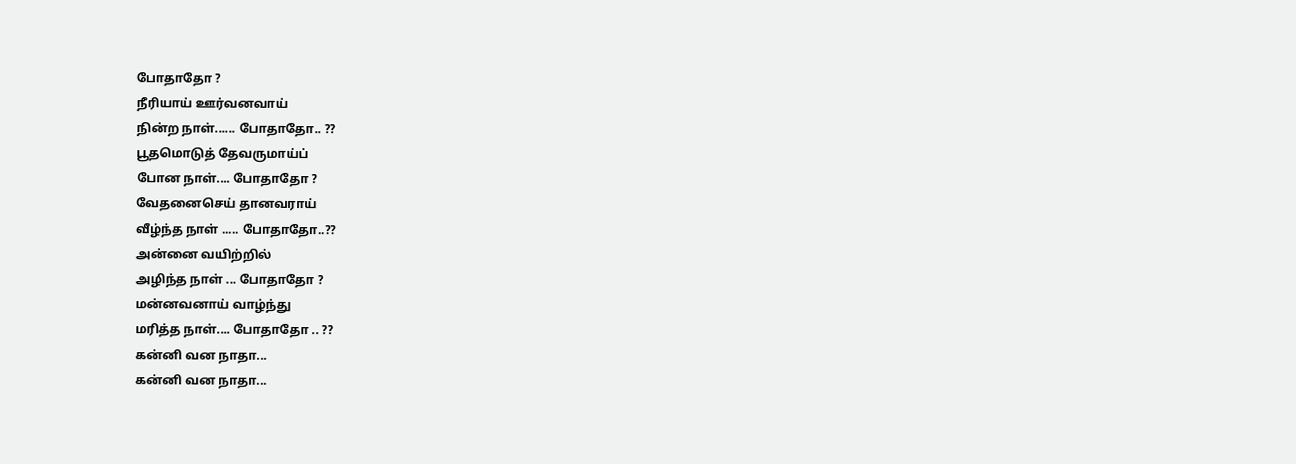போதாதோ ?
நீரியாய் ஊர்வனவாய்
நின்ற நாள்...... போதாதோ.. ??
பூதமொடுத் தேவருமாய்ப்
போன நாள்.... போதாதோ ?
வேதனைசெய் தானவராய்
வீழ்ந்த நாள் ..... போதாதோ..??
அன்னை வயிற்றில்
அழிந்த நாள் ... போதாதோ ?
மன்னவனாய் வாழ்ந்து
மரித்த நாள்.... போதாதோ .. ??
கன்னி வன நாதா...
கன்னி வன நாதா...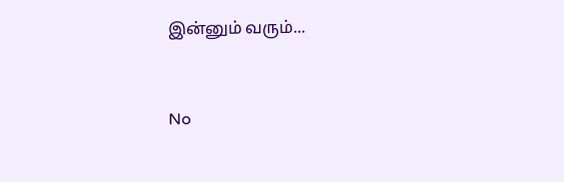இன்னும் வரும்...


No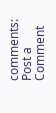comments:
Post a Comment